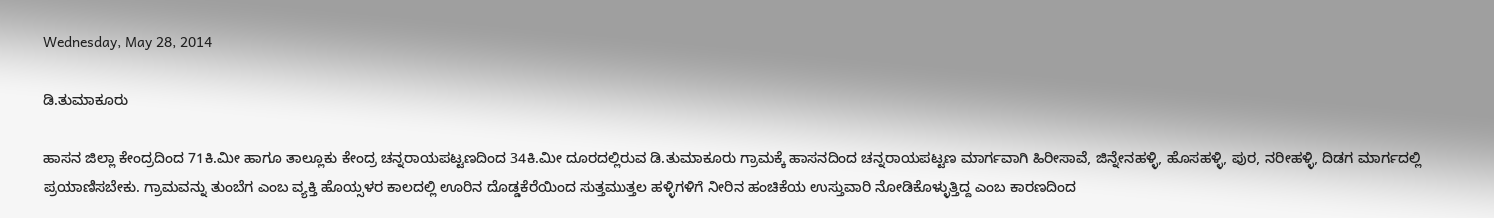Wednesday, May 28, 2014

ಡಿ.ತುಮಾಕೂರು

ಹಾಸನ ಜಿಲ್ಲಾ ಕೇಂದ್ರದಿಂದ 71ಕಿ.ಮೀ ಹಾಗೂ ತಾಲ್ಲೂಕು ಕೇಂದ್ರ ಚನ್ನರಾಯಪಟ್ಟಣದಿಂದ 34ಕಿ.ಮೀ ದೂರದಲ್ಲಿರುವ ಡಿ.ತುಮಾಕೂರು ಗ್ರಾಮಕ್ಕೆ ಹಾಸನದಿಂದ ಚನ್ನರಾಯಪಟ್ಟಣ ಮಾರ್ಗವಾಗಿ ಹಿರೀಸಾವೆ, ಜಿನ್ನೇನಹಳ್ಳಿ, ಹೊಸಹಳ್ಳಿ, ಪುರ, ನರೀಹಳ್ಳಿ, ದಿಡಗ ಮಾರ್ಗದಲ್ಲಿ ಪ್ರಯಾಣಿಸಬೇಕು. ಗ್ರಾಮವನ್ನು ತುಂಬೆಗ ಎಂಬ ವ್ಯಕ್ತಿ ಹೊಯ್ಸಳರ ಕಾಲದಲ್ಲಿ ಊರಿನ ದೊಡ್ಡಕೆರೆಯಿಂದ ಸುತ್ತಮುತ್ತಲ ಹಳ್ಳಿಗಳಿಗೆ ನೀರಿನ ಹಂಚಿಕೆಯ ಉಸ್ತುವಾರಿ ನೋಡಿಕೊಳ್ಳುತ್ತಿದ್ದ ಎಂಬ ಕಾರಣದಿಂದ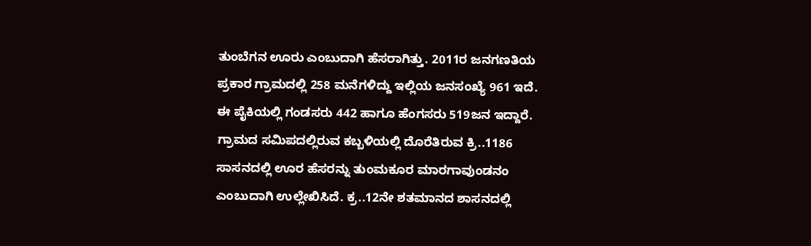ತುಂಬೆಗನ ಊರು ಎಂಬುದಾಗಿ ಹೆಸರಾಗಿತ್ತು. 2011ರ ಜನಗಣತಿಯ ಪ್ರಕಾರ ಗ್ರಾಮದಲ್ಲಿ 258 ಮನೆಗಳಿದ್ದು ಇಲ್ಲಿಯ ಜನಸಂಖ್ಯೆ 961 ಇದೆ. ಈ ಪೈಕಿಯಲ್ಲಿ ಗಂಡಸರು 442 ಹಾಗೂ ಹೆಂಗಸರು 519ಜನ ಇದ್ದಾರೆ.
ಗ್ರಾಮದ ಸಮಿಪದಲ್ಲಿರುವ ಕಬ್ಬಳಿಯಲ್ಲಿ ದೊರೆತಿರುವ ಕ್ರಿ..1186 ಸಾಸನದಲ್ಲಿ ಊರ ಹೆಸರನ್ನು ತುಂಮಕೂರ ಮಾರಗಾವುಂಡನಂ ಎಂಬುದಾಗಿ ಉಲ್ಲೇಖಿಸಿದೆ. ಕ್ರ..12ನೇ ಶತಮಾನದ ಶಾಸನದಲ್ಲಿ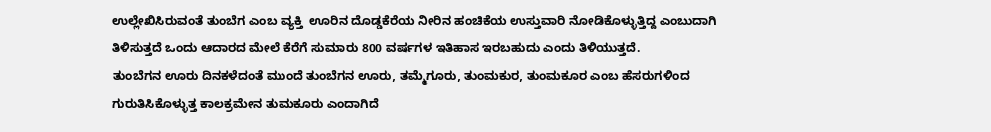ಉಲ್ಲೇಖಿಸಿರುವಂತೆ ತುಂಬೆಗ ಎಂಬ ವ್ಯಕ್ತಿ  ಊರಿನ ದೊಡ್ಡಕೆರೆಯ ನೀರಿನ ಹಂಚಿಕೆಯ ಉಸ್ತುವಾರಿ ನೋಡಿಕೊಳ್ಳುತ್ತಿದ್ದ ಎಂಬುದಾಗಿ ತಿಳಿಸುತ್ತದೆ ಒಂದು ಆದಾರದ ಮೇಲೆ ಕೆರೆಗೆ ಸುಮಾರು 800 ವರ್ಷಗಳ ಇತಿಹಾಸ ಇರಬಹುದು ಎಂದು ತಿಳಿಯುತ್ತದೆ.
ತುಂಬೆಗನ ಊರು ದಿನಕಳೆದಂತೆ ಮುಂದೆ ತುಂಬೆಗನ ಊರು, ತಮ್ಮೆಗೂರು, ತುಂಮಕುರ, ತುಂಮಕೂರ ಎಂಬ ಹೆಸರುಗಳಿಂದ ಗುರುತಿಸಿಕೊಳ್ಳುತ್ತ ಕಾಲಕ್ರಮೇನ ತುಮಕೂರು ಎಂದಾಗಿದೆ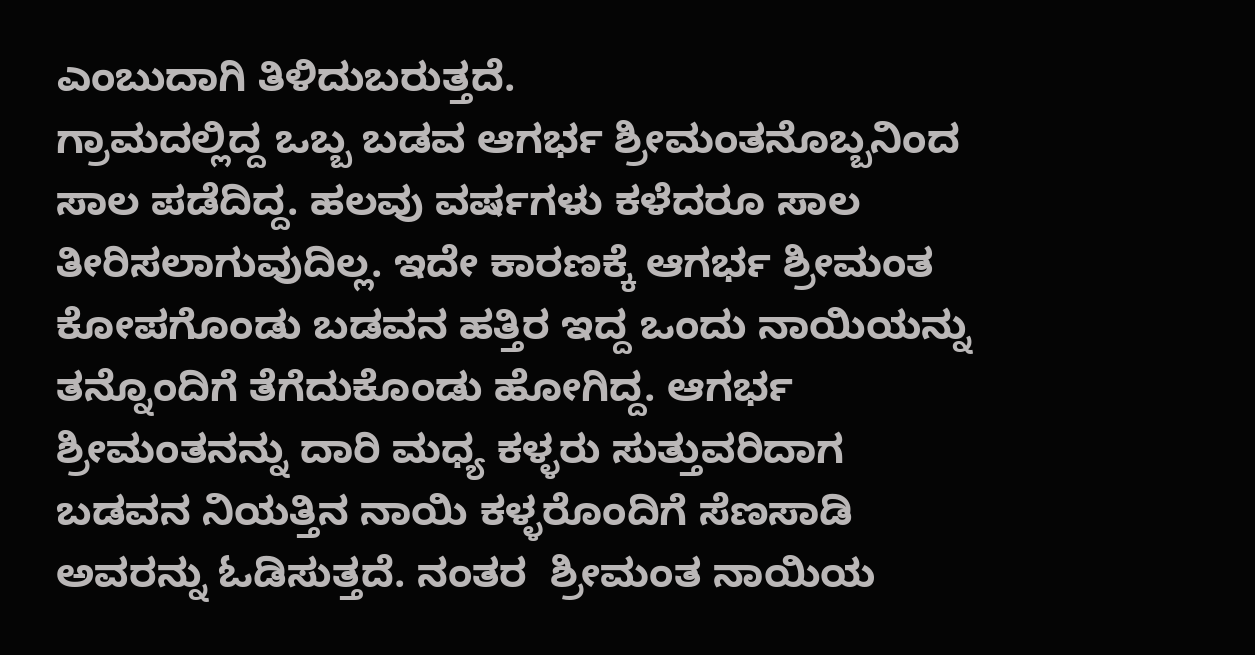ಎಂಬುದಾಗಿ ತಿಳಿದುಬರುತ್ತದೆ.
ಗ್ರಾಮದಲ್ಲಿದ್ದ ಒಬ್ಬ ಬಡವ ಆಗರ್ಭ ಶ್ರೀಮಂತನೊಬ್ಬನಿಂದ ಸಾಲ ಪಡೆದಿದ್ದ. ಹಲವು ವರ್ಷಗಳು ಕಳೆದರೂ ಸಾಲ ತೀರಿಸಲಾಗುವುದಿಲ್ಲ. ಇದೇ ಕಾರಣಕ್ಕೆ ಆಗರ್ಭ ಶ್ರೀಮಂತ ಕೋಪಗೊಂಡು ಬಡವನ ಹತ್ತಿರ ಇದ್ದ ಒಂದು ನಾಯಿಯನ್ನು ತನ್ನೊಂದಿಗೆ ತೆಗೆದುಕೊಂಡು ಹೋಗಿದ್ದ. ಆಗರ್ಭ ಶ್ರೀಮಂತನನ್ನು ದಾರಿ ಮಧ್ಯ ಕಳ್ಳರು ಸುತ್ತುವರಿದಾಗ ಬಡವನ ನಿಯತ್ತಿನ ನಾಯಿ ಕಳ್ಳರೊಂದಿಗೆ ಸೆಣಸಾಡಿ ಅವರನ್ನು ಓಡಿಸುತ್ತದೆ. ನಂತರ  ಶ್ರೀಮಂತ ನಾಯಿಯ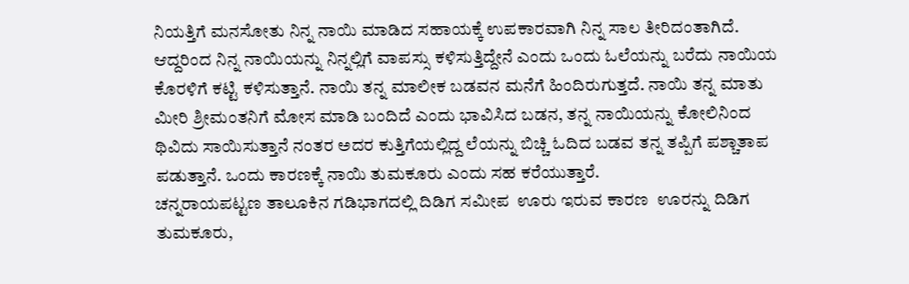ನಿಯತ್ತಿಗೆ ಮನಸೋತು ನಿನ್ನ ನಾಯಿ ಮಾಡಿದ ಸಹಾಯಕ್ಕೆ ಉಪಕಾರವಾಗಿ ನಿನ್ನ ಸಾಲ ತೀರಿದಂತಾಗಿದೆ. ಆದ್ದರಿಂದ ನಿನ್ನ ನಾಯಿಯನ್ನು ನಿನ್ನಲ್ಲಿಗೆ ವಾಪಸ್ಸು ಕಳಿಸುತ್ತಿದ್ದೇನೆ ಎಂದು ಒಂದು ಓಲೆಯನ್ನು ಬರೆದು ನಾಯಿಯ ಕೊರಳಿಗೆ ಕಟ್ಟಿ ಕಳಿಸುತ್ತಾನೆ. ನಾಯಿ ತನ್ನ ಮಾಲೀಕ ಬಡವನ ಮನೆಗೆ ಹಿಂದಿರುಗುತ್ತದೆ. ನಾಯಿ ತನ್ನ ಮಾತು ಮೀರಿ ಶ್ರೀಮಂತನಿಗೆ ಮೋಸ ಮಾಡಿ ಬಂದಿದೆ ಎಂದು ಭಾವಿಸಿದ ಬಡನ, ತನ್ನ ನಾಯಿಯನ್ನು ಕೋಲಿನಿಂದ ಥಿವಿದು ಸಾಯಿಸುತ್ತಾನೆ ನಂತರ ಅದರ ಕುತ್ತಿಗೆಯಲ್ಲಿದ್ದ ಲೆಯನ್ನು ಬಿಚ್ಚಿ ಓದಿದ ಬಡವ ತನ್ನ ತಪ್ಪಿಗೆ ಪಶ್ಚಾತಾಪ ಪಡುತ್ತಾನೆ. ಒಂದು ಕಾರಣಕ್ಕೆ ನಾಯಿ ತುಮಕೂರು ಎಂದು ಸಹ ಕರೆಯುತ್ತಾರೆ.
ಚನ್ನರಾಯಪಟ್ಟಣ ತಾಲೂಕಿನ ಗಡಿಭಾಗದಲ್ಲಿ ದಿಡಿಗ ಸಮೀಪ  ಊರು ಇರುವ ಕಾರಣ  ಊರನ್ನು ದಿಡಿಗ ತುಮಕೂರು,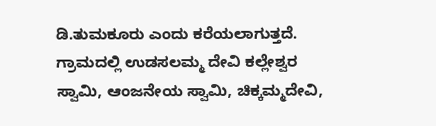ಡಿ.ತುಮಕೂರು ಎಂದು ಕರೆಯಲಾಗುತ್ತದೆ.
ಗ್ರಾಮದಲ್ಲಿ ಉಡಸಲಮ್ಮ ದೇವಿ ಕಲ್ಲೇಶ್ವರ ಸ್ವಾಮಿ, ಆಂಜನೇಯ ಸ್ವಾಮಿ, ಚಿಕ್ಕಮ್ಮದೇವಿ,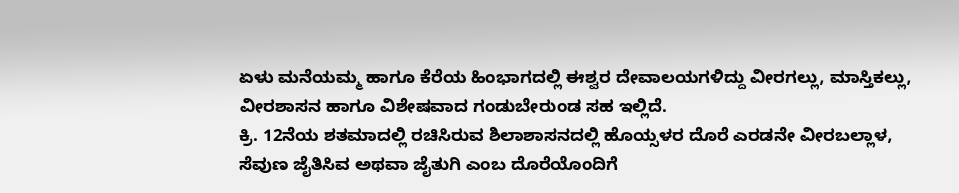ಏಳು ಮನೆಯಮ್ಮ ಹಾಗೂ ಕೆರೆಯ ಹಿಂಭಾಗದಲ್ಲಿ ಈಶ್ವರ ದೇವಾಲಯಗಳಿದ್ದು ವೀರಗಲ್ಲು, ಮಾಸ್ತಿಕಲ್ಲು, ವೀರಶಾಸನ ಹಾಗೂ ವಿಶೇಷವಾದ ಗಂಡುಬೇರುಂಡ ಸಹ ಇಲ್ಲಿದೆ.
ಕ್ರಿ. 12ನೆಯ ಶತಮಾದಲ್ಲಿ ರಚಿಸಿರುವ ಶಿಲಾಶಾಸನದಲ್ಲಿ ಹೊಯ್ಸಳರ ದೊರೆ ಎರಡನೇ ವೀರಬಲ್ಲಾಳ, ಸೆವುಣ ಜೈತಿಸಿವ ಅಥವಾ ಜೈತುಗಿ ಎಂಬ ದೊರೆಯೊಂದಿಗೆ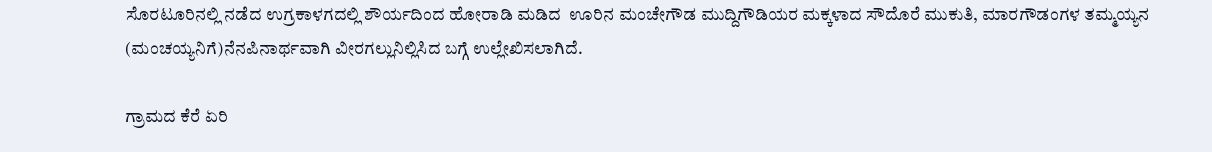ಸೊರಟೂರಿನಲ್ಲಿ ನಡೆದ ಉಗ್ರಕಾಳಗದಲ್ಲಿ ಶೌರ್ಯದಿಂದ ಹೋರಾಡಿ ಮಡಿದ  ಊರಿನ ಮಂಚೇಗೌಡ ಮುದ್ದಿಗೌಡಿಯರ ಮಕ್ಕಳಾದ ಸೌದೊರೆ ಮುಕುತಿ, ಮಾರಗೌಡಂಗಳ ತಮ್ಮಯ್ಯನ (ಮಂಚಯ್ಯನಿಗೆ)ನೆನಪಿನಾರ್ಥವಾಗಿ ವೀರಗಲ್ಲುನಿಲ್ಲಿಸಿದ ಬಗ್ಗೆ ಉಲ್ಲೇಖಿಸಲಾಗಿದೆ.

ಗ್ರಾಮದ ಕೆರೆ ಏರಿ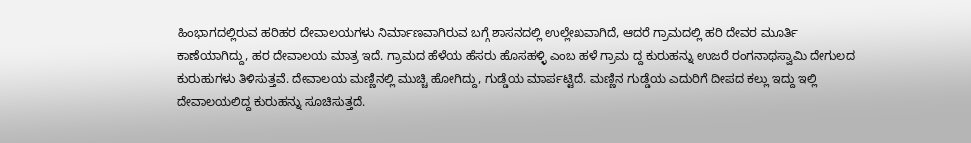ಹಿಂಭಾಗದಲ್ಲಿರುವ ಹರಿಹರ ದೇವಾಲಯಗಳು ನಿರ್ಮಾಣವಾಗಿರುವ ಬಗ್ಗೆ ಶಾಸನದಲ್ಲಿ ಉಲ್ಲೇಖವಾಗಿದೆ, ಆದರೆ ಗ್ರಾಮದಲ್ಲಿ ಹರಿ ದೇವರ ಮೂರ್ತಿ ಕಾಣೆಯಾಗಿದ್ದು, ಹರ ದೇವಾಲಯ ಮಾತ್ರ ಇದೆ. ಗ್ರಾಮದ ಹೆಳೆಯ ಹೆಸರು ಹೊಸಹಳ್ಳಿ ಎಂಬ ಹಳೆ ಗ್ರಾಮ ದ್ದ ಕುರುಹನ್ನು ಉಜರೆ ರಂಗನಾಥಸ್ವಾಮಿ ದೇಗುಲದ ಕುರುಹುಗಳು ತಿಳಿಸುತ್ತವೆ. ದೇವಾಲಯ ಮಣ್ಣಿನಲ್ಲಿ ಮುಚ್ಚಿ ಹೋಗಿದ್ದು, ಗುಡ್ಡೆಯ ಮಾರ್ಪಟ್ಟಿದೆ. ಮಣ್ಣಿನ ಗುಡ್ಡೆಯ ಎದುರಿಗೆ ದೀಪದ ಕಲ್ಲು ಇದ್ದು ಇಲ್ಲಿ ದೇವಾಲಯಲಿದ್ದ ಕುರುಹನ್ನು ಸೂಚಿಸುತ್ತದೆ.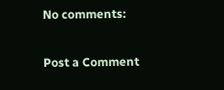No comments:

Post a Comment